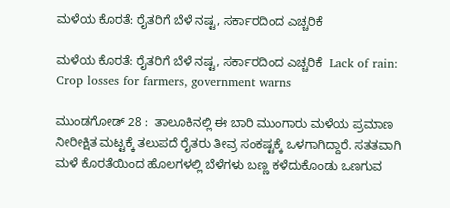ಮಳೆಯ ಕೊರತೆ: ರೈತರಿಗೆ ಬೆಳೆ ನಷ್ಟ, ಸರ್ಕಾರದಿಂದ ಎಚ್ಚರಿಕೆ

ಮಳೆಯ ಕೊರತೆ: ರೈತರಿಗೆ ಬೆಳೆ ನಷ್ಟ, ಸರ್ಕಾರದಿಂದ ಎಚ್ಚರಿಕೆ  Lack of rain: Crop losses for farmers, government warns

ಮುಂಡಗೋಡ್ 28 :  ತಾಲೂಕಿನಲ್ಲಿ ಈ ಬಾರಿ ಮುಂಗಾರು ಮಳೆಯ ಪ್ರಮಾಣ ನೀರೀಕ್ಷಿತ ಮಟ್ಟಕ್ಕೆ ತಲುಪದೆ ರೈತರು ತೀವ್ರ ಸಂಕಷ್ಟಕ್ಕೆ ಒಳಗಾಗಿದ್ದಾರೆ. ಸತತವಾಗಿ ಮಳೆ ಕೊರತೆಯಿಂದ ಹೊಲಗಳಲ್ಲಿ ಬೆಳೆಗಳು ಬಣ್ಣ ಕಳೆದುಕೊಂಡು ಒಣಗುವ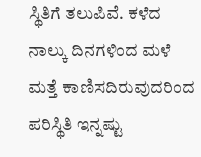ಸ್ಥಿತಿಗೆ ತಲುಪಿವೆ. ಕಳೆದ ನಾಲ್ಕು ದಿನಗಳಿಂದ ಮಳೆ ಮತ್ತೆ ಕಾಣಿಸದಿರುವುದರಿಂದ ಪರಿಸ್ಥಿತಿ ಇನ್ನಷ್ಟು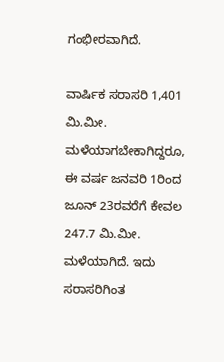ಗಂಭೀರವಾಗಿದೆ.

ವಾರ್ಷಿಕ ಸರಾಸರಿ 1,401 ಮಿ.ಮೀ. ಮಳೆಯಾಗಬೇಕಾಗಿದ್ದರೂ, ಈ ವರ್ಷ ಜನವರಿ 1ರಿಂದ ಜೂನ್ 23ರವರೆಗೆ ಕೇವಲ 247.7 ಮಿ.ಮೀ. ಮಳೆಯಾಗಿದೆ. ಇದು ಸರಾಸರಿಗಿಂತ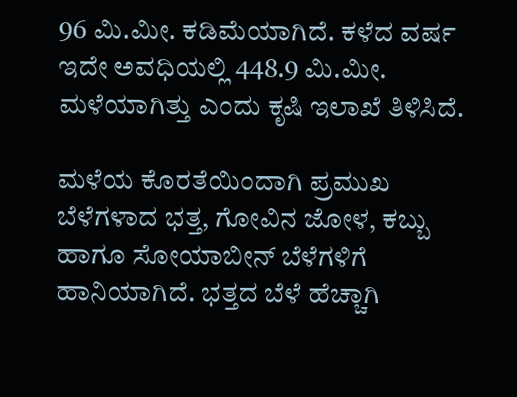96 ಮಿ.ಮೀ. ಕಡಿಮೆಯಾಗಿದೆ. ಕಳೆದ ವರ್ಷ ಇದೇ ಅವಧಿಯಲ್ಲಿ 448.9 ಮಿ.ಮೀ. ಮಳೆಯಾಗಿತ್ತು ಎಂದು ಕೃಷಿ ಇಲಾಖೆ ತಿಳಿಸಿದೆ.

ಮಳೆಯ ಕೊರತೆಯಿಂದಾಗಿ ಪ್ರಮುಖ ಬೆಳೆಗಳಾದ ಭತ್ತ, ಗೋವಿನ ಜೋಳ, ಕಬ್ಬು ಹಾಗೂ ಸೋಯಾಬೀನ್ ಬೆಳೆಗಳಿಗೆ ಹಾನಿಯಾಗಿದೆ. ಭತ್ತದ ಬೆಳೆ ಹೆಚ್ಚಾಗಿ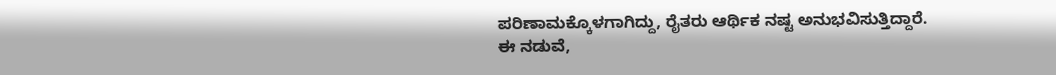ಪರಿಣಾಮಕ್ಕೊಳಗಾಗಿದ್ದು, ರೈತರು ಆರ್ಥಿಕ ನಷ್ಟ ಅನುಭವಿಸುತ್ತಿದ್ದಾರೆ.  ಈ ನಡುವೆ,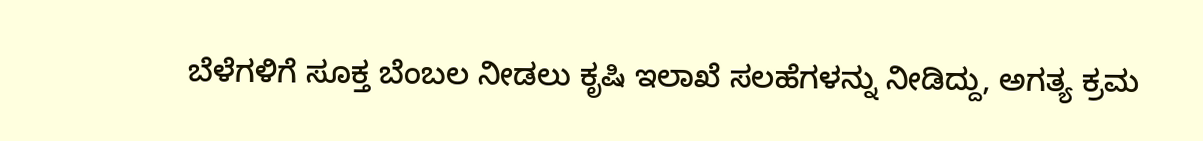ಬೆಳೆಗಳಿಗೆ ಸೂಕ್ತ ಬೆಂಬಲ ನೀಡಲು ಕೃಷಿ ಇಲಾಖೆ ಸಲಹೆಗಳನ್ನು ನೀಡಿದ್ದು, ಅಗತ್ಯ ಕ್ರಮ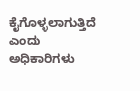ಕೈಗೊಳ್ಳಲಾಗುತ್ತಿದೆ ಎಂದು ಅಧಿಕಾರಿಗಳು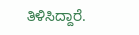ತಿಳಿಸಿದ್ದಾರೆ.